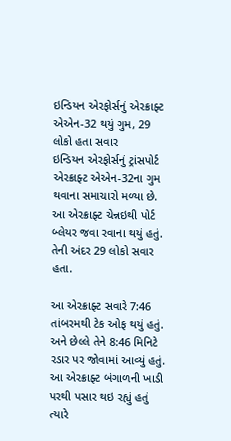ઇન્ડિયન એરફોર્સનું એરક્રાફ્ટ એએન-32 થયું ગુમ, 29 લોકો હતા સવાર
ઇન્ડિયન એરફોર્સનું ટ્રાંસપોર્ટ એરક્રાફ્ટ એએન-32ના ગુમ થવાના સમાચારો મળ્યા છે. આ એરક્રાફ્ટ ચેન્નઇથી પોર્ટ બ્લેયર જવા રવાના થયું હતું. તેની અંદર 29 લોકો સવાર હતા.

આ એરક્રાફ્ટ સવારે 7:46 તાંબરમથી ટેક ઓફ થયું હતું. અને છેલ્લે તેને 8:46 મિનિટે રડાર પર જોવામાં આવ્યું હતું. આ એરક્રાફ્ટ બંગાળની ખાડી પરથી પસાર થઇ રહ્યું હતું ત્યારે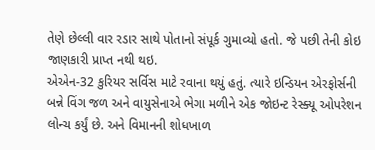તેણે છેલ્લી વાર રડાર સાથે પોતાનો સંપૂર્ક ગુમાવ્યો હતો. જે પછી તેની કોઇ જાણકારી પ્રાપ્ત નથી થઇ.
એએન-32 કુરિયર સર્વિસ માટે રવાના થયું હતું. ત્યારે ઇન્ડિયન એરફોર્સની બન્ને વિંગ જળ અને વાયુસેનાએ ભેગા મળીને એક જોઇન્ટ રેસ્ક્યૂ ઓપરેશન લોન્ચ કર્યું છે. અને વિમાનની શોધખાળ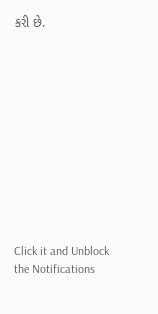કરી છે.












Click it and Unblock the Notifications